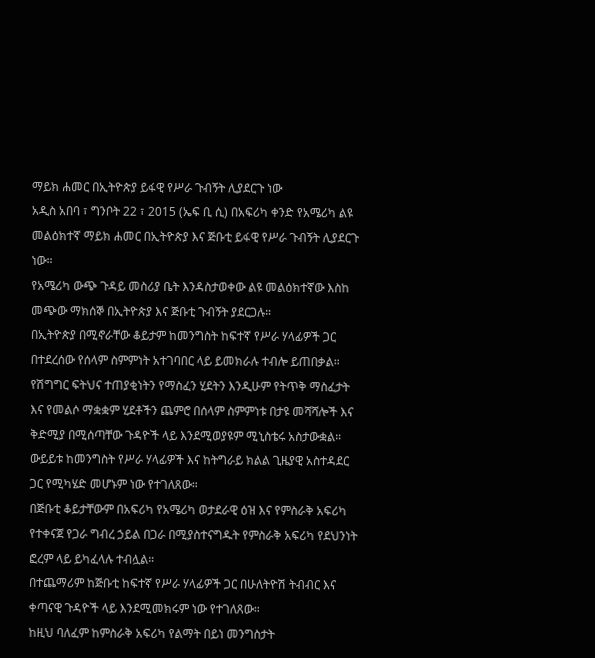ማይክ ሐመር በኢትዮጵያ ይፋዊ የሥራ ጉብኝት ሊያደርጉ ነው
አዲስ አበባ ፣ ግንቦት 22 ፣ 2015 (ኤፍ ቢ ሲ) በአፍሪካ ቀንድ የአሜሪካ ልዩ መልዕክተኛ ማይክ ሐመር በኢትዮጵያ እና ጅቡቲ ይፋዊ የሥራ ጉብኝት ሊያደርጉ ነው።
የአሜሪካ ውጭ ጉዳይ መስሪያ ቤት እንዳስታወቀው ልዩ መልዕክተኛው እስከ መጭው ማክሰኞ በኢትዮጵያ እና ጅቡቲ ጉብኝት ያደርጋሉ።
በኢትዮጵያ በሚኖራቸው ቆይታም ከመንግስት ከፍተኛ የሥራ ሃላፊዎች ጋር በተደረሰው የሰላም ስምምነት አተገባበር ላይ ይመክራሉ ተብሎ ይጠበቃል።
የሽግግር ፍትህና ተጠያቂነትን የማስፈን ሂደትን እንዲሁም የትጥቅ ማስፈታት እና የመልሶ ማቋቋም ሂደቶችን ጨምሮ በሰላም ስምምነቱ በታዩ መሻሻሎች እና ቅድሚያ በሚሰጣቸው ጉዳዮች ላይ እንደሚወያዩም ሚኒስቴሩ አስታውቋል።
ውይይቱ ከመንግስት የሥራ ሃላፊዎች እና ከትግራይ ክልል ጊዜያዊ አስተዳደር ጋር የሚካሄድ መሆኑም ነው የተገለጸው።
በጅቡቲ ቆይታቸውም በአፍሪካ የአሜሪካ ወታደራዊ ዕዝ እና የምስራቅ አፍሪካ የተቀናጀ የጋራ ግብረ ኃይል በጋራ በሚያስተናግዱት የምስራቅ አፍሪካ የደህንነት ፎረም ላይ ይካፈላሉ ተብሏል።
በተጨማሪም ከጅቡቲ ከፍተኛ የሥራ ሃላፊዎች ጋር በሁለትዮሽ ትብብር እና ቀጣናዊ ጉዳዮች ላይ እንደሚመክሩም ነው የተገለጸው።
ከዚህ ባለፈም ከምስራቅ አፍሪካ የልማት በይነ መንግስታት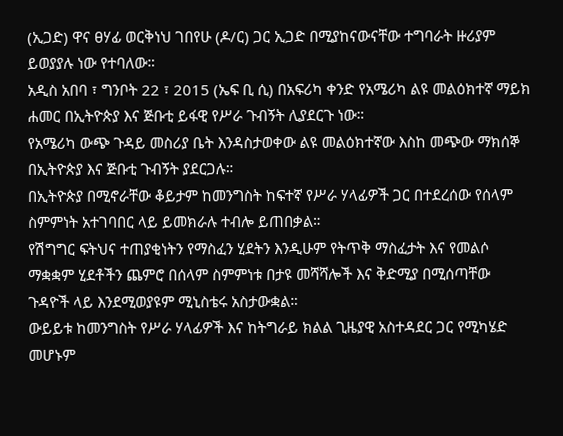(ኢጋድ) ዋና ፀሃፊ ወርቅነህ ገበየሁ (ዶ/ር) ጋር ኢጋድ በሚያከናውናቸው ተግባራት ዙሪያም ይወያያሉ ነው የተባለው።
አዲስ አበባ ፣ ግንቦት 22 ፣ 2015 (ኤፍ ቢ ሲ) በአፍሪካ ቀንድ የአሜሪካ ልዩ መልዕክተኛ ማይክ ሐመር በኢትዮጵያ እና ጅቡቲ ይፋዊ የሥራ ጉብኝት ሊያደርጉ ነው።
የአሜሪካ ውጭ ጉዳይ መስሪያ ቤት እንዳስታወቀው ልዩ መልዕክተኛው እስከ መጭው ማክሰኞ በኢትዮጵያ እና ጅቡቲ ጉብኝት ያደርጋሉ።
በኢትዮጵያ በሚኖራቸው ቆይታም ከመንግስት ከፍተኛ የሥራ ሃላፊዎች ጋር በተደረሰው የሰላም ስምምነት አተገባበር ላይ ይመክራሉ ተብሎ ይጠበቃል።
የሽግግር ፍትህና ተጠያቂነትን የማስፈን ሂደትን እንዲሁም የትጥቅ ማስፈታት እና የመልሶ ማቋቋም ሂደቶችን ጨምሮ በሰላም ስምምነቱ በታዩ መሻሻሎች እና ቅድሚያ በሚሰጣቸው ጉዳዮች ላይ እንደሚወያዩም ሚኒስቴሩ አስታውቋል።
ውይይቱ ከመንግስት የሥራ ሃላፊዎች እና ከትግራይ ክልል ጊዜያዊ አስተዳደር ጋር የሚካሄድ መሆኑም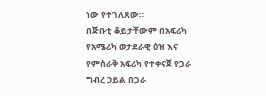ነው የተገለጸው።
በጅቡቲ ቆይታቸውም በአፍሪካ የአሜሪካ ወታደራዊ ዕዝ እና የምስራቅ አፍሪካ የተቀናጀ የጋራ ግብረ ኃይል በጋራ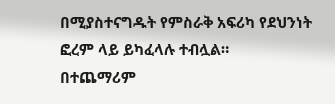በሚያስተናግዱት የምስራቅ አፍሪካ የደህንነት ፎረም ላይ ይካፈላሉ ተብሏል።
በተጨማሪም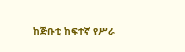ከጅቡቲ ከፍተኛ የሥራ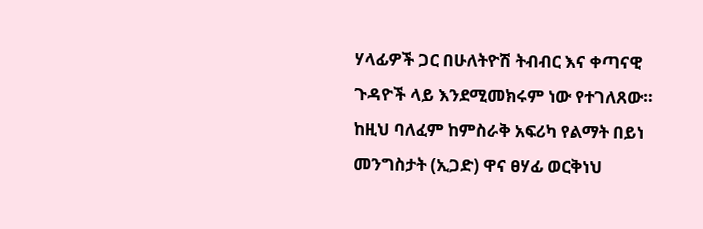ሃላፊዎች ጋር በሁለትዮሽ ትብብር እና ቀጣናዊ ጉዳዮች ላይ እንደሚመክሩም ነው የተገለጸው።
ከዚህ ባለፈም ከምስራቅ አፍሪካ የልማት በይነ መንግስታት (ኢጋድ) ዋና ፀሃፊ ወርቅነህ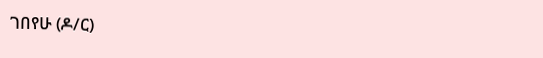ገበየሁ (ዶ/ር)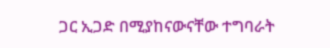ጋር ኢጋድ በሚያከናውናቸው ተግባራት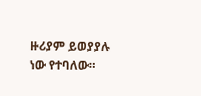ዙሪያም ይወያያሉ ነው የተባለው።